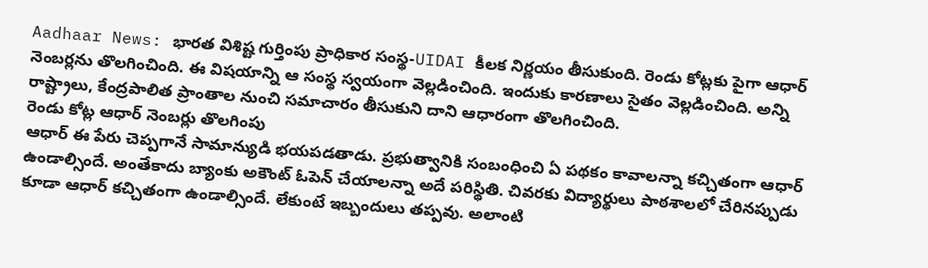Aadhaar News: భారత విశిష్ట గుర్తింపు ప్రాధికార సంస్థ-UIDAI కీలక నిర్ణయం తీసుకుంది. రెండు కోట్లకు పైగా ఆధార్ నెంబర్లను తొలగించింది. ఈ విషయాన్ని ఆ సంస్థ స్వయంగా వెల్లడించింది. ఇందుకు కారణాలు సైతం వెల్లడించింది. అన్ని రాష్ట్రాలు, కేంద్రపాలిత ప్రాంతాల నుంచి సమాచారం తీసుకుని దాని ఆధారంగా తొలగించింది.
రెండు కోట్ల ఆధార్ నెంబర్లు తొలగింపు
ఆధార్ ఈ పేరు చెప్పగానే సామాన్యుడి భయపడతాడు. ప్రభుత్వానికి సంబంధించి ఏ పథకం కావాలన్నా కచ్చితంగా ఆధార్ ఉండాల్సిందే. అంతేకాదు బ్యాంకు అకౌంట్ ఓపెన్ చేయాలన్నా అదే పరిస్థితి. చివరకు విద్యార్థులు పాఠశాలలో చేరినప్పుడు కూడా ఆధార్ కచ్చితంగా ఉండాల్సిందే. లేకుంటే ఇబ్బందులు తప్పవు. అలాంటి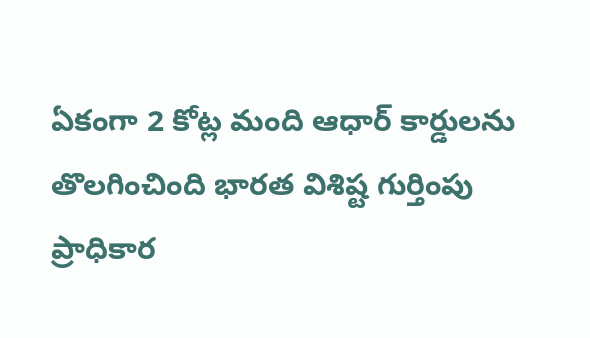ఏకంగా 2 కోట్ల మంది ఆధార్ కార్డులను తొలగించింది భారత విశిష్ట గుర్తింపు ప్రాధికార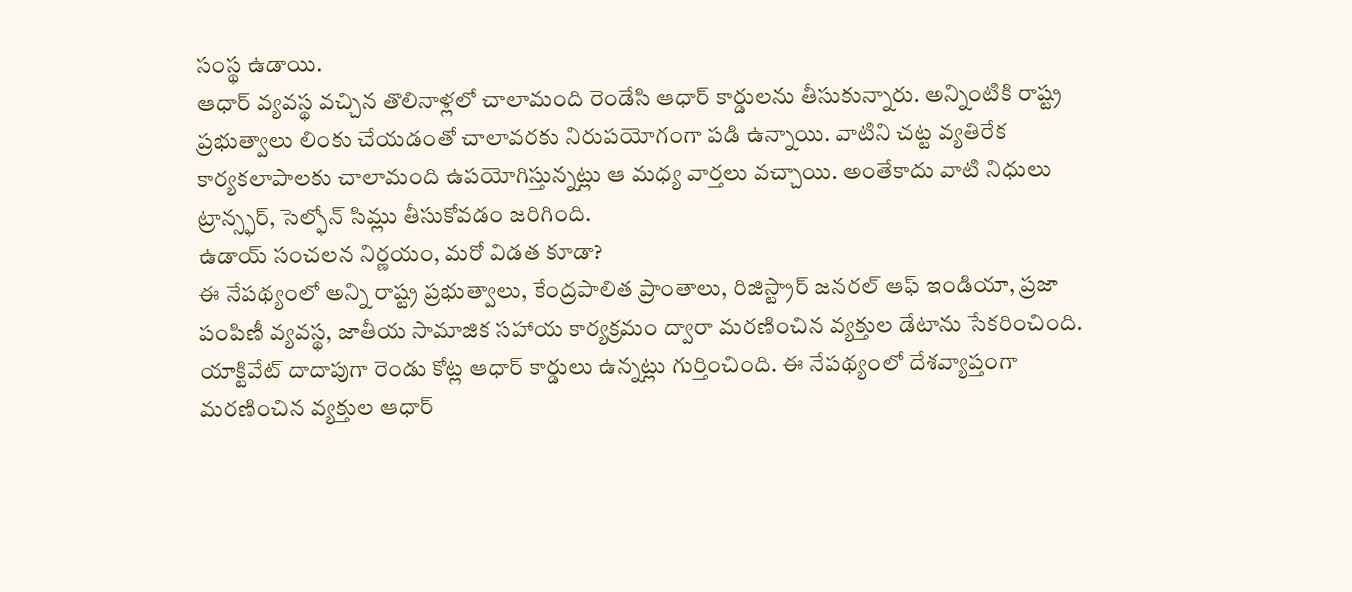సంస్థ ఉడాయి.
ఆధార్ వ్యవస్థ వచ్చిన తొలినాళ్లలో చాలామంది రెండేసి ఆధార్ కార్డులను తీసుకున్నారు. అన్నింటికి రాష్ట్ర ప్రభుత్వాలు లింకు చేయడంతో చాలావరకు నిరుపయోగంగా పడి ఉన్నాయి. వాటిని చట్ట వ్యతిరేక కార్యకలాపాలకు చాలామంది ఉపయోగిస్తున్నట్లు ఆ మధ్య వార్తలు వచ్చాయి. అంతేకాదు వాటి నిధులు ట్రాన్స్ఫర్, సెల్ఫోన్ సిమ్లు తీసుకోవడం జరిగింది.
ఉడాయ్ సంచలన నిర్ణయం, మరో విడత కూడా?
ఈ నేపథ్యంలో అన్ని రాష్ట్ర ప్రభుత్వాలు, కేంద్రపాలిత ప్రాంతాలు, రిజిస్ట్రార్ జనరల్ ఆఫ్ ఇండియా, ప్రజా పంపిణీ వ్యవస్థ, జాతీయ సామాజిక సహాయ కార్యక్రమం ద్వారా మరణించిన వ్యక్తుల డేటాను సేకరించింది. యాక్టివేట్ దాదాపుగా రెండు కోట్ల ఆధార్ కార్డులు ఉన్నట్లు గుర్తించింది. ఈ నేపథ్యంలో దేశవ్యాప్తంగా మరణించిన వ్యక్తుల ఆధార్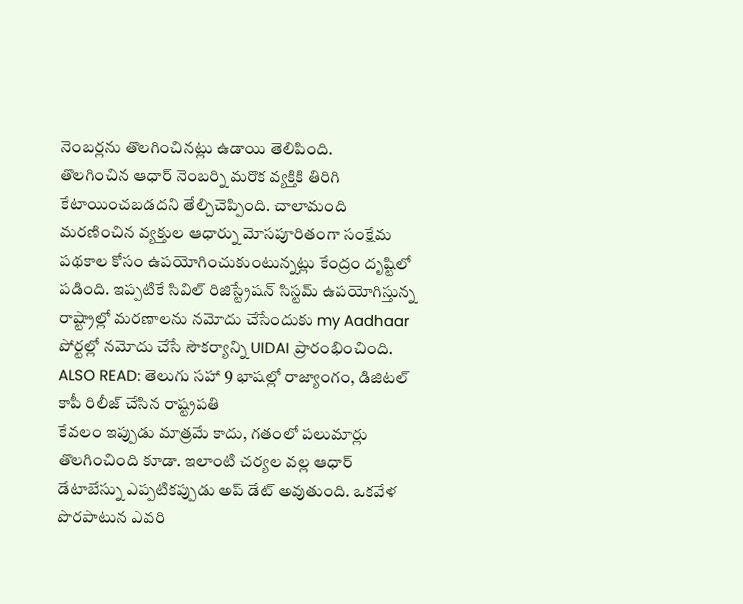నెంబర్లను తొలగించినట్లు ఉడాయి తెలిపింది.
తొలగించిన ఆధార్ నెంబర్ని మరొక వ్యక్తికి తిరిగి కేటాయించబడదని తేల్చిచెప్పింది. చాలామంది మరణించిన వ్యక్తుల ఆధార్ను మోసపూరితంగా సంక్షేమ పథకాల కోసం ఉపయోగించుకుంటున్నట్లు కేంద్రం దృష్టిలో పడింది. ఇప్పటికే సివిల్ రిజిస్ట్రేషన్ సిస్టమ్ ఉపయోగిస్తున్న రాష్ట్రాల్లో మరణాలను నమోదు చేసేందుకు my Aadhaar పోర్టల్లో నమోదు చేసే సౌకర్యాన్ని UIDAI ప్రారంభించింది.
ALSO READ: తెలుగు సహా 9 భాషల్లో రాజ్యాంగం, డిజిటల్ కాపీ రిలీజ్ చేసిన రాష్ట్రపతి
కేవలం ఇప్పుడు మాత్రమే కాదు, గతంలో పలుమార్లు తొలగించింది కూడా. ఇలాంటి చర్యల వల్ల ఆధార్ డేటాబేస్ను ఎప్పటికప్పుడు అప్ డేట్ అవుతుంది. ఒకవేళ పొరపాటున ఎవరి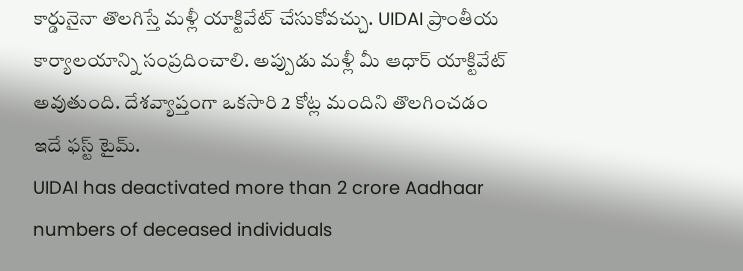కార్డునైనా తొలగిస్తే మళ్లీ యాక్టివేట్ చేసుకోవచ్చు. UIDAI ప్రాంతీయ కార్యాలయాన్ని సంప్రదించాలి. అప్పుడు మళ్లీ మీ ఆధార్ యాక్టివేట్ అవుతుంది. దేశవ్యాప్తంగా ఒకసారి 2 కోట్ల మందిని తొలగించడం ఇదే ఫస్ట్ టైమ్.
UIDAI has deactivated more than 2 crore Aadhaar numbers of deceased individuals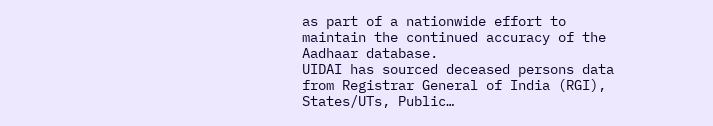as part of a nationwide effort to maintain the continued accuracy of the Aadhaar database.
UIDAI has sourced deceased persons data from Registrar General of India (RGI), States/UTs, Public…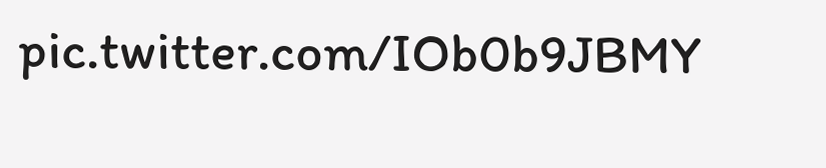pic.twitter.com/IOb0b9JBMY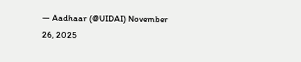— Aadhaar (@UIDAI) November 26, 2025